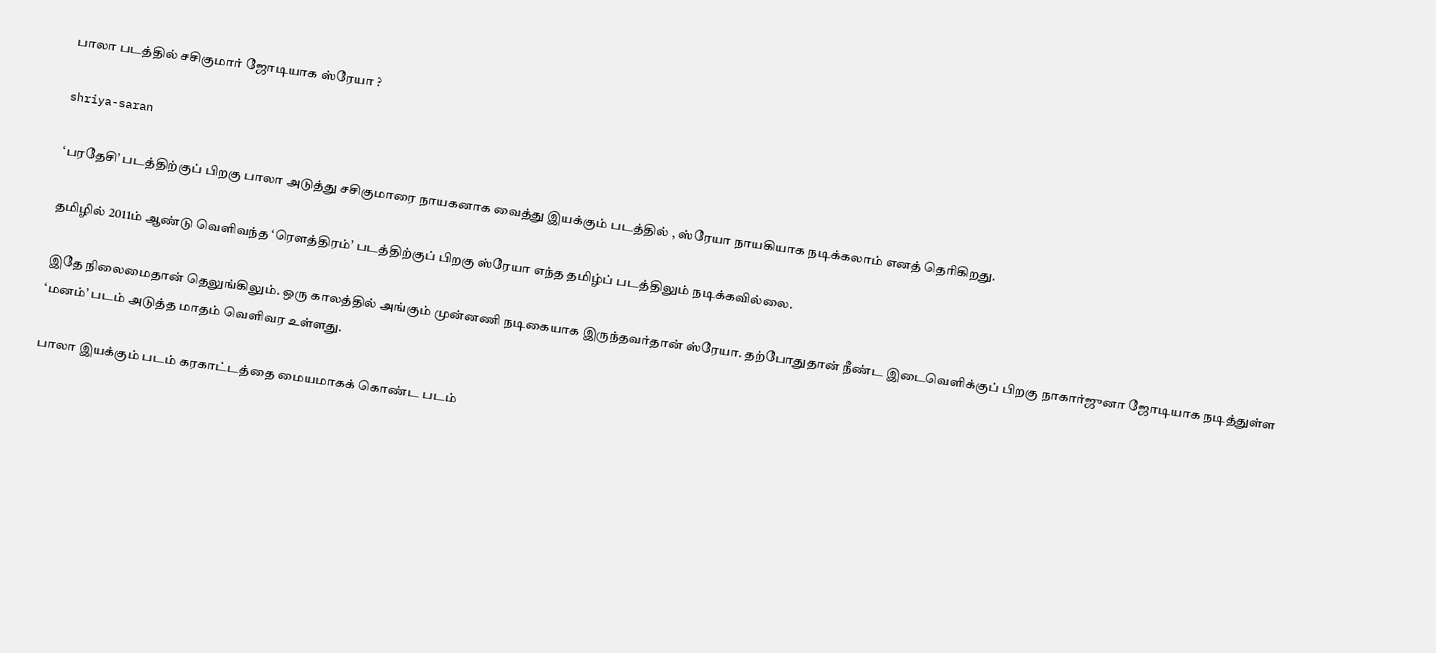பாலா படத்தில் சசிகுமார் ஜோடியாக ஸ்ரேயா ?

shriya-saran

‘பரதேசி’ படத்திற்குப் பிறகு பாலா அடுத்து சசிகுமாரை நாயகனாக வைத்து இயக்கும் படத்தில் , ஸ்ரேயா நாயகியாக நடிக்கலாம் எனத் தெரிகிறது.

தமிழில் 2011ம் ஆண்டு வெளிவந்த ‘ரௌத்திரம்’ படத்திற்குப் பிறகு ஸ்ரேயா எந்த தமிழ்ப் படத்திலும் நடிக்கவில்லை.

இதே நிலைமைதான் தெலுங்கிலும். ஒரு காலத்தில் அங்கும் முன்னணி நடிகையாக இருந்தவர்தான் ஸ்ரேயா. தற்போதுதான் நீண்ட இடைவெளிக்குப் பிறகு நாகார்ஜுனா ஜோடியாக நடித்துள்ள ‘மனம்’ படம் அடுத்த மாதம் வெளிவர உள்ளது.

பாலா இயக்கும் படம் கரகாட்டத்தை மையமாகக் கொண்ட படம்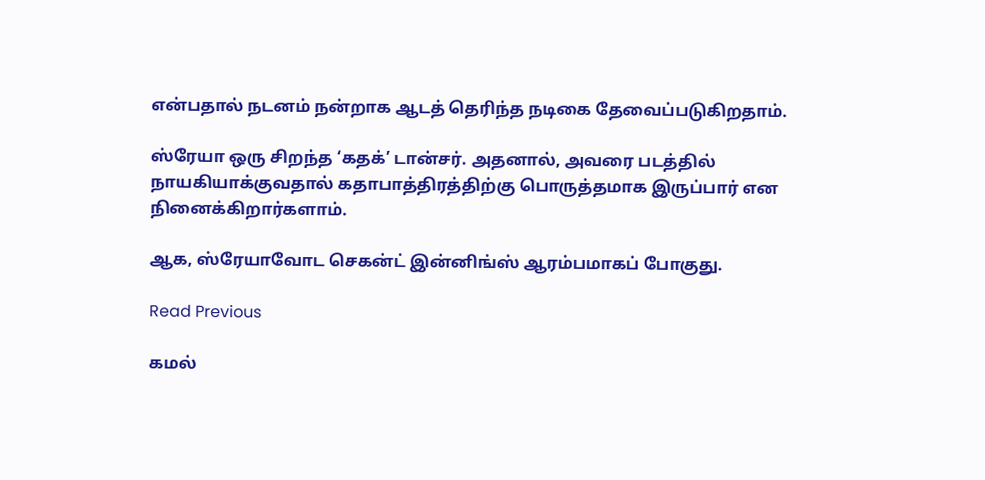என்பதால் நடனம் நன்றாக ஆடத் தெரிந்த நடிகை தேவைப்படுகிறதாம்.

ஸ்ரேயா ஒரு சிறந்த ‘கதக்’ டான்சர். அதனால், அவரை படத்தில் நாயகியாக்குவதால் கதாபாத்திரத்திற்கு பொருத்தமாக இருப்பார் என நினைக்கிறார்களாம்.

ஆக, ஸ்ரேயாவோட செகன்ட் இன்னிங்ஸ் ஆரம்பமாகப் போகுது.

Read Previous

கமல்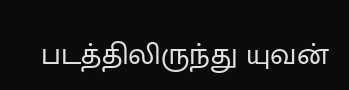படத்திலிருந்து யுவன்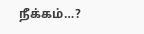நீக்கம்…?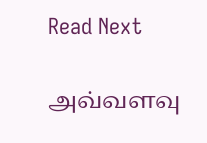Read Next

அவ்வளவு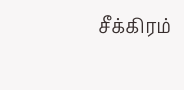சீக்கிரம்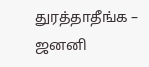துரத்தாதீங்க – ஜனனி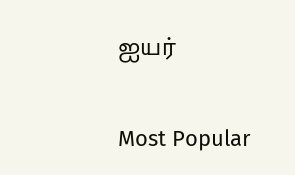ஐயர்

Most Popular